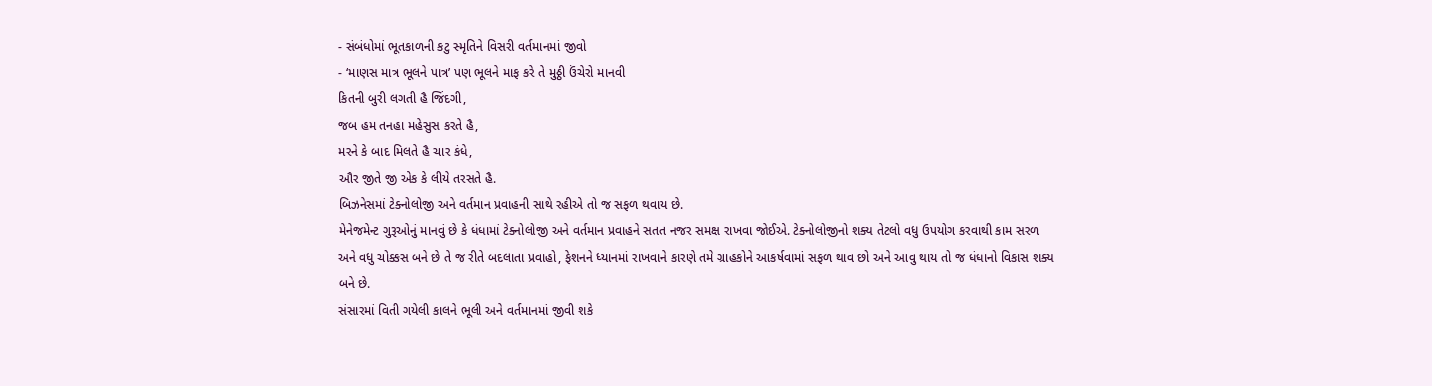- સંબંધોમાં ભૂતકાળની કટુ સ્મૃતિને વિસરી વર્તમાનમાં જીવો
- ‘માણસ માત્ર ભૂલને પાત્ર’ પણ ભૂલને માફ કરે તે મુઠ્ઠી ઉંચેરો માનવી
કિતની બુરી લગતી હૈ જિંદગી,
જબ હમ તનહા મહેસુસ કરતે હૈ,
મરને કે બાદ મિલતે હૈ ચાર કંધે,
ઔર જીતે જી એક કે લીયે તરસતે હૈ.
બિઝનેસમાં ટેક્નોલોજી અને વર્તમાન પ્રવાહની સાથે રહીએ તો જ સફળ થવાય છે.
મેનેજમેન્ટ ગુરૂઓનું માનવું છે કે ધંધામાં ટેક્નોલોજી અને વર્તમાન પ્રવાહને સતત નજર સમક્ષ રાખવા જોઈએ. ટેક્નોલોજીનો શક્ય તેટલો વધુ ઉપયોગ કરવાથી કામ સરળ અને વધુ ચોક્કસ બને છે તે જ રીતે બદલાતા પ્રવાહો, ફેશનને ધ્યાનમાં રાખવાને કારણે તમે ગ્રાહકોને આકર્ષવામાં સફળ થાવ છો અને આવુ થાય તો જ ધંધાનો વિકાસ શક્ય બને છે.
સંસારમાં વિતી ગયેલી કાલને ભૂલી અને વર્તમાનમાં જીવી શકે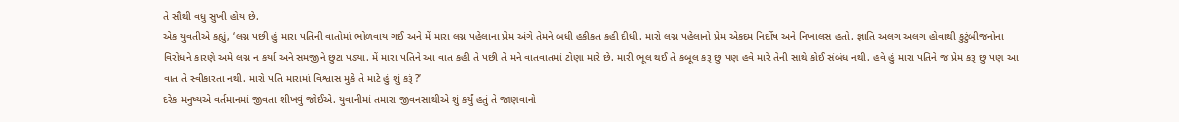તે સૌથી વધુ સુખી હોય છે.
એક યુવતીએ કહ્યું, ‘લગ્ન પછી હું મારા પતિની વાતોમાં ભોળવાય ગઈ અને મેં મારા લગ્ન પહેલાના પ્રેમ અંગે તેમને બધી હકીકત કહી દીધી. મારો લગ્ન પહેલાનો પ્રેમ એકદમ નિર્દોષ અને નિખાલસ હતો. જ્ઞાતિ અલગ અલગ હોવાથી કુટુંબીજનોના વિરોધને કારણે અમે લગ્ન ન કર્યા અને સમજીને છુટા પડ્યા. મેં મારા પતિને આ વાત કહી તે પછી તે મને વાતવાતમાં ટોણા મારે છે. મારી ભૂલ થઈ તે કબૂલ કરૂ છુ પણ હવે મારે તેની સાથે કોઈ સંબંધ નથી. હવે હું મારા પતિને જ પ્રેમ કરૂ છુ પણ આ વાત તે સ્વીકારતા નથી. મારો પતિ મારામાં વિશ્વાસ મુકે તે માટે હું શું કરૂં ?’
દરેક મનુષ્યએ વર્તમાનમાં જીવતા શીખવું જોઈએ. યુવાનીમાં તમારા જીવનસાથીએ શું કર્યું હતું તે જાણવાનો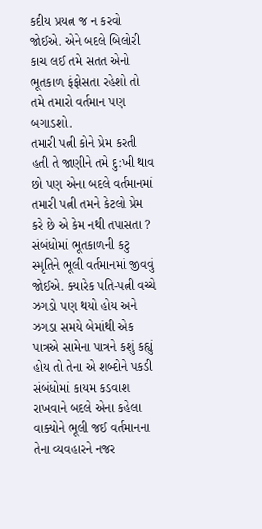કદીય પ્રયત્ન જ ન કરવો જોઈએ. એને બદલે બિલોરી કાચ લઈ તમે સતત એનો ભૂતકાળ ફંફોસતા રહેશો તો તમે તમારો વર્તમાન પણ બગાડશો.
તમારી પત્ની કોને પ્રેમ કરતી હતી તે જાણીને તમે દુ:ખી થાવ છો પણ એના બદલે વર્તમાનમાં તમારી પત્ની તમને કેટલો પ્રેમ કરે છે એ કેમ નથી તપાસતા ?
સંબંધોમાં ભૂતકાળની કટુ સ્મૃતિને ભૂલી વર્તમાનમાં જીવવું જોઈએ. ક્યારેક પતિ-પત્ની વચ્ચે ઝગડો પણ થયો હોય અને ઝગડા સમયે બેમાંથી એક પાત્રએ સામેના પાત્રને કશું કહ્યું હોય તો તેના એ શબ્દોને પકડી સંબંધોમાં કાયમ કડવાશ રાખવાને બદલે એના કહેલા વાક્યોને ભૂલી જઈ વર્તમાનના તેના વ્યવહારને નજર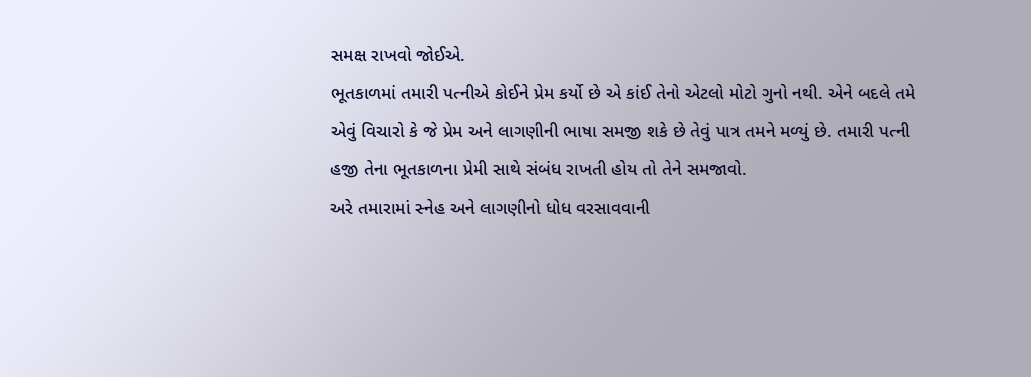સમક્ષ રાખવો જોઈએ.
ભૂતકાળમાં તમારી પત્નીએ કોઈને પ્રેમ કર્યો છે એ કાંઈ તેનો એટલો મોટો ગુનો નથી. એને બદલે તમે એવું વિચારો કે જે પ્રેમ અને લાગણીની ભાષા સમજી શકે છે તેવું પાત્ર તમને મળ્યું છે. તમારી પત્ની હજી તેના ભૂતકાળના પ્રેમી સાથે સંબંધ રાખતી હોય તો તેને સમજાવો.
અરે તમારામાં સ્નેહ અને લાગણીનો ધોધ વરસાવવાની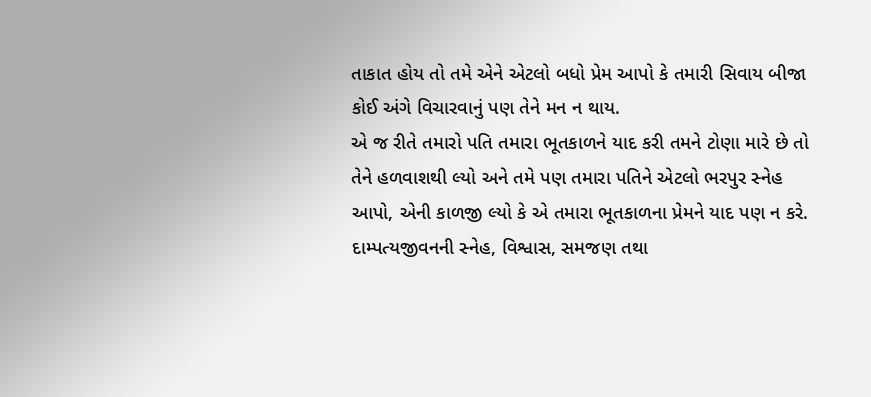તાકાત હોય તો તમે એને એટલો બધો પ્રેમ આપો કે તમારી સિવાય બીજા કોઈ અંગે વિચારવાનું પણ તેને મન ન થાય.
એ જ રીતે તમારો પતિ તમારા ભૂતકાળને યાદ કરી તમને ટોણા મારે છે તો તેને હળવાશથી લ્યો અને તમે પણ તમારા પતિને એટલો ભરપુર સ્નેહ આપો, એની કાળજી લ્યો કે એ તમારા ભૂતકાળના પ્રેમને યાદ પણ ન કરે.
દામ્પત્યજીવનની સ્નેહ, વિશ્વાસ, સમજણ તથા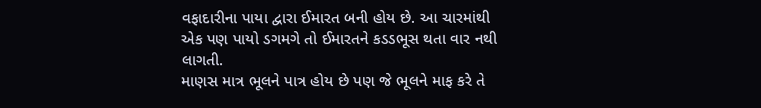વફાદારીના પાયા દ્વારા ઈમારત બની હોય છે. આ ચારમાંથી એક પણ પાયો ડગમગે તો ઈમારતને કડડભૂસ થતા વાર નથી લાગતી.
માણસ માત્ર ભૂલને પાત્ર હોય છે પણ જે ભૂલને માફ કરે તે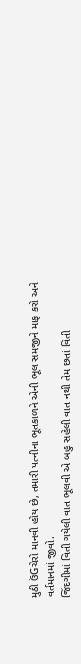મુઠી ઉંGચેરો માનવી હોય છે, તમારી પત્નીના ભૂતકાળને એની ભૂલ સમજીને માફ કરો અને વર્તમાનમાં જીવો.
જિંદગીમાં વિતી ગયેલી વાત ભૂલવી એ બહુ સહેલી વાત નથી તેમ છતાં વિતી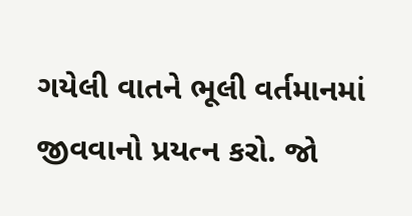ગયેલી વાતને ભૂલી વર્તમાનમાં જીવવાનો પ્રયત્ન કરો. જો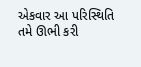એકવાર આ પરિસ્થિતિ તમે ઊભી કરી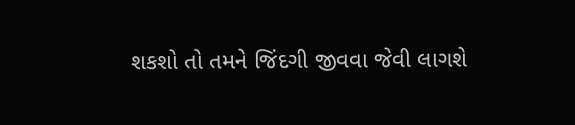શકશો તો તમને જિંદગી જીવવા જેવી લાગશે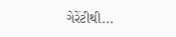ગેરેંટીથી...